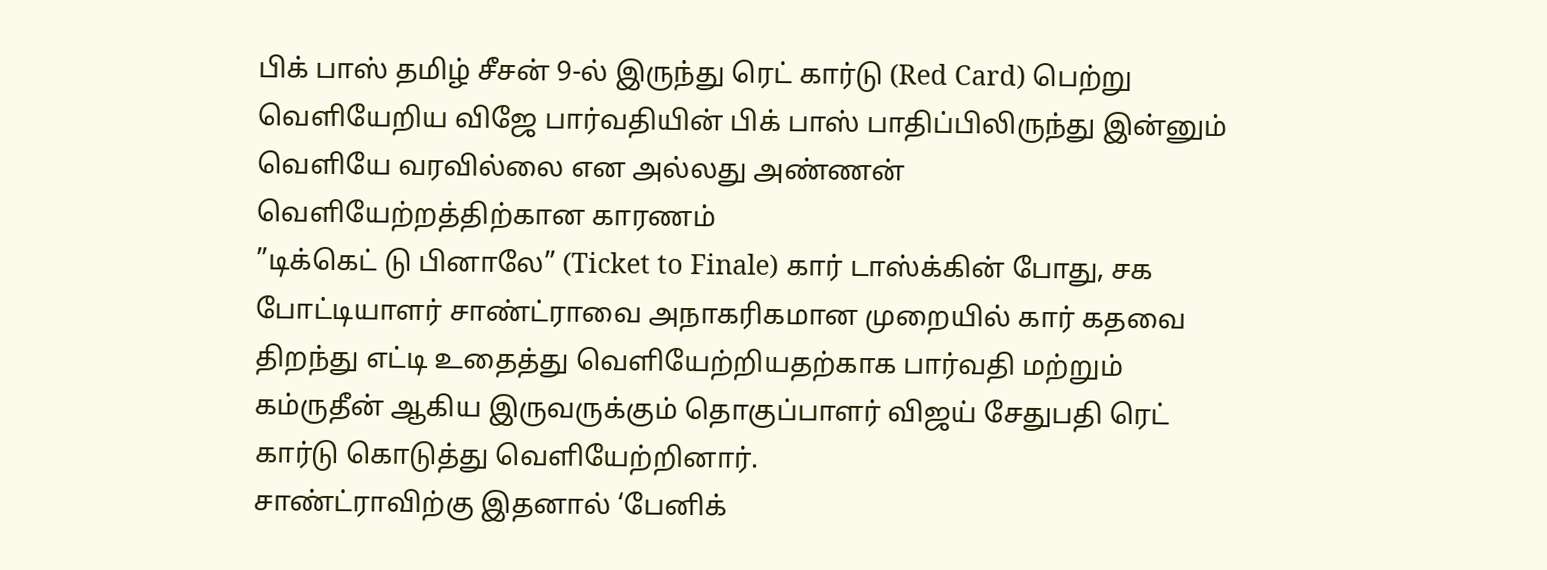பிக் பாஸ் தமிழ் சீசன் 9-ல் இருந்து ரெட் கார்டு (Red Card) பெற்று வெளியேறிய விஜே பார்வதியின் பிக் பாஸ் பாதிப்பிலிருந்து இன்னும் வெளியே வரவில்லை என அல்லது அண்ணன்
வெளியேற்றத்திற்கான காரணம்
”டிக்கெட் டு பினாலே” (Ticket to Finale) கார் டாஸ்க்கின் போது, சக போட்டியாளர் சாண்ட்ராவை அநாகரிகமான முறையில் கார் கதவை திறந்து எட்டி உதைத்து வெளியேற்றியதற்காக பார்வதி மற்றும் கம்ருதீன் ஆகிய இருவருக்கும் தொகுப்பாளர் விஜய் சேதுபதி ரெட் கார்டு கொடுத்து வெளியேற்றினார்.
சாண்ட்ராவிற்கு இதனால் ‘பேனிக்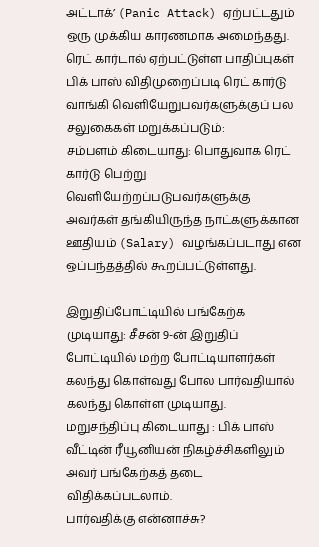அட்டாக்’ (Panic Attack) ஏற்பட்டதும் ஒரு முக்கிய காரணமாக அமைந்தது.
ரெட் கார்டால் ஏற்பட்டுள்ள பாதிப்புகள்
பிக் பாஸ் விதிமுறைப்படி ரெட் கார்டு வாங்கி வெளியேறுபவர்களுக்குப் பல சலுகைகள் மறுக்கப்படும்:
சம்பளம் கிடையாது: பொதுவாக ரெட் கார்டு பெற்று வெளியேற்றப்படுபவர்களுக்கு அவர்கள் தங்கியிருந்த நாட்களுக்கான ஊதியம் (Salary) வழங்கப்படாது என ஒப்பந்தத்தில் கூறப்பட்டுள்ளது.

இறுதிப்போட்டியில் பங்கேற்க முடியாது: சீசன் 9-ன் இறுதிப் போட்டியில் மற்ற போட்டியாளர்கள் கலந்து கொள்வது போல பார்வதியால் கலந்து கொள்ள முடியாது.
மறுசந்திப்பு கிடையாது : பிக் பாஸ் வீட்டின் ரீயூனியன் நிகழ்ச்சிகளிலும் அவர் பங்கேற்கத் தடை விதிக்கப்படலாம்.
பார்வதிக்கு என்னாச்சு?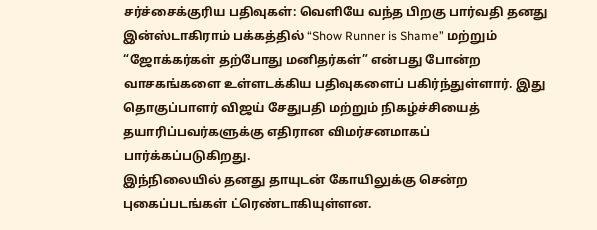சர்ச்சைக்குரிய பதிவுகள்: வெளியே வந்த பிறகு பார்வதி தனது இன்ஸ்டாகிராம் பக்கத்தில் “Show Runner is Shame” மற்றும் “ஜோக்கர்கள் தற்போது மனிதர்கள்” என்பது போன்ற வாசகங்களை உள்ளடக்கிய பதிவுகளைப் பகிர்ந்துள்ளார். இது தொகுப்பாளர் விஜய் சேதுபதி மற்றும் நிகழ்ச்சியைத் தயாரிப்பவர்களுக்கு எதிரான விமர்சனமாகப் பார்க்கப்படுகிறது.
இந்நிலையில் தனது தாயுடன் கோயிலுக்கு சென்ற புகைப்படங்கள் ட்ரெண்டாகியுள்ளன.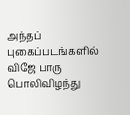அந்தப் புகைப்படங்களில் விஜே பாரு பொலிவிழந்து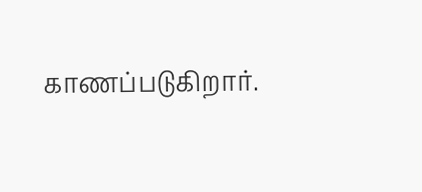காணப்படுகிறார்.